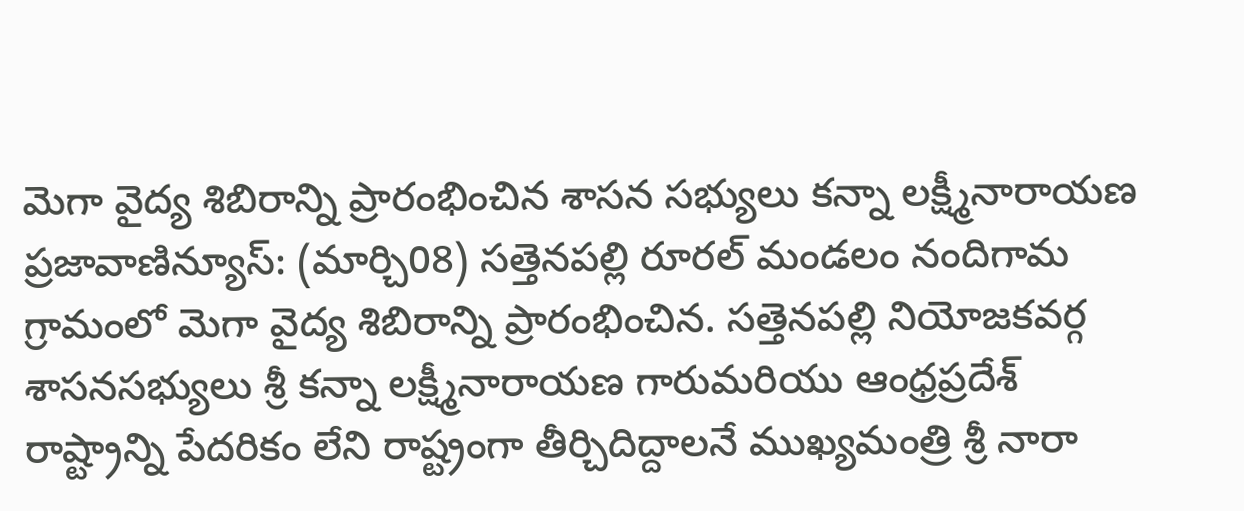మెగా వైద్య శిబిరాన్ని ప్రారంభించిన శాసన సభ్యులు కన్నా లక్ష్మీనారాయణ
ప్రజావాణిన్యూస్: (మార్చి08) సత్తెనపల్లి రూరల్ మండలం నందిగామ గ్రామంలో మెగా వైద్య శిబిరాన్ని ప్రారంభించిన. సత్తెనపల్లి నియోజకవర్గ శాసనసభ్యులు శ్రీ కన్నా లక్ష్మీనారాయణ గారుమరియు ఆంధ్రప్రదేశ్ రాష్ట్రాన్ని పేదరికం లేని రాష్ట్రంగా తీర్చిదిద్దాలనే ముఖ్యమంత్రి శ్రీ నారా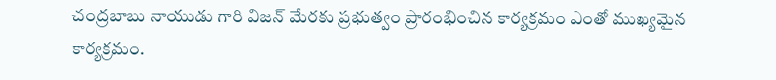చంద్రబాబు నాయుడు గారి విజన్ మేరకు ప్రభుత్వం ప్రారంభించిన కార్యక్రమం ఎంతో ముఖ్యమైన కార్యక్రమం.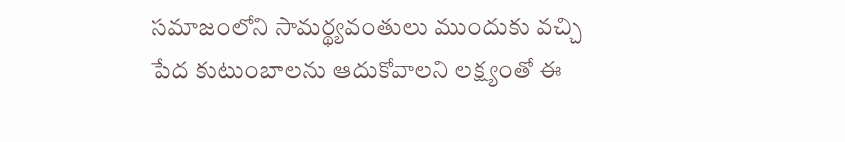సమాజంలోని సామర్థ్యవంతులు ముందుకు వచ్చి పేద కుటుంబాలను ఆదుకోవాలని లక్ష్యంతో ఈ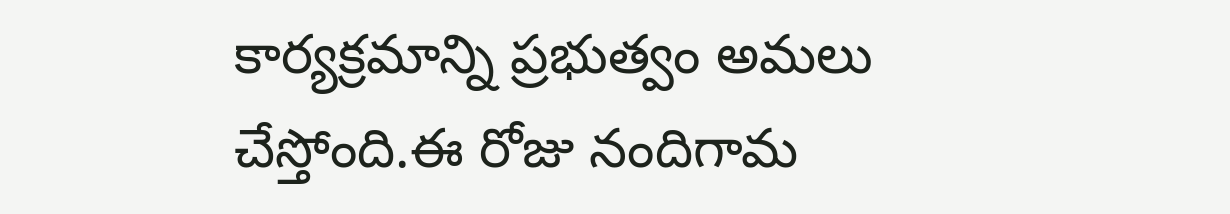కార్యక్రమాన్ని ప్రభుత్వం అమలు చేస్తోంది.ఈ రోజు నందిగామ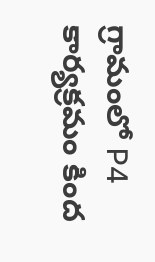గ్రామంలో P4 కార్యక్రమం కింద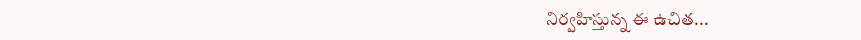నిర్వహిస్తున్న ఈ ఉచిత...